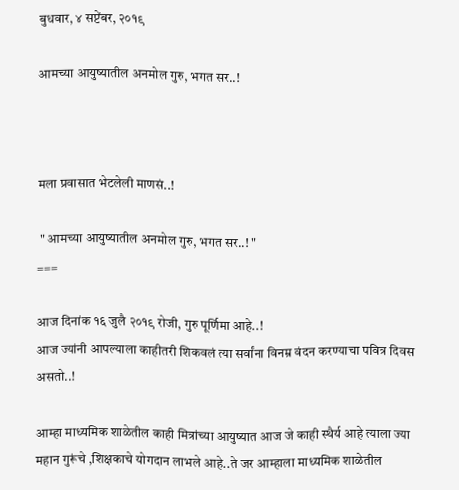बुधवार, ४ सप्टेंबर, २०१९

आमच्या आयुष्यातील अनमोल गुरु, भगत सर..!



मला प्रवासात भेटलेली माणसं..!

 " आमच्या आयुष्यातील अनमोल गुरु, भगत सर..! "
===

आज दिनांक १६ जुलै २०१९ रोजी, गुरु पूर्णिमा आहे..!
आज ज्यांनी आपल्याला काहीतरी शिकवलं त्या सर्वांना विनम्र वंदन करण्याचा पवित्र दिवस असतो..!

आम्हा माध्यमिक शाळेतील काही मित्रांच्या आयुष्यात आज जे काही स्थैर्य आहे त्याला ज्या महान गुरूंचे ,शिक्षकाचे योगदान लाभले आहे..ते जर आम्हाला माध्यमिक शाळेतील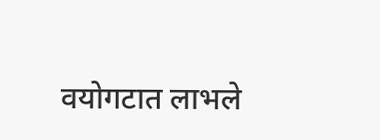वयोगटात लाभले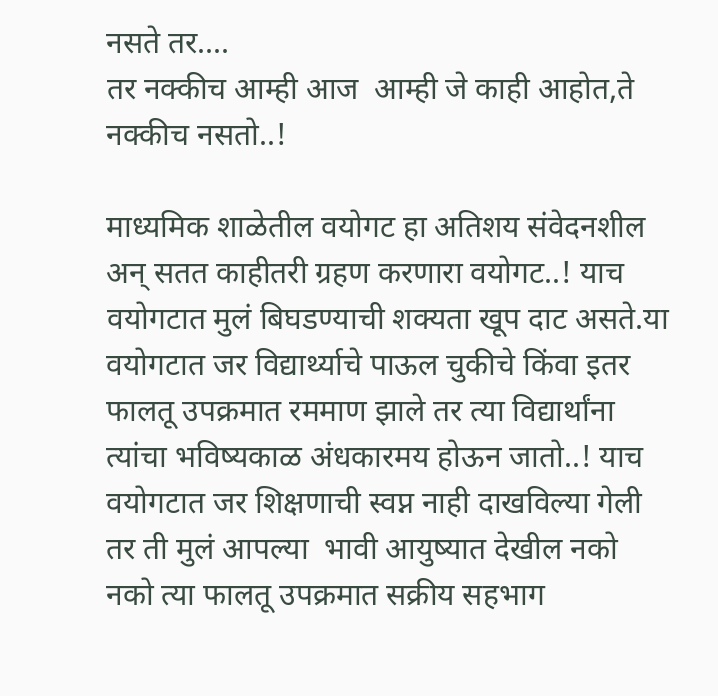नसते तर....
तर नक्कीच आम्ही आज  आम्ही जे काही आहोत,ते नक्कीच नसतो..!

माध्यमिक शाळेतील वयोगट हा अतिशय संवेदनशील अन् सतत काहीतरी ग्रहण करणारा वयोगट..! याच वयोगटात मुलं बिघडण्याची शक्यता खूप दाट असते.या वयोगटात जर विद्यार्थ्याचे पाऊल चुकीचे किंवा इतर फालतू उपक्रमात रममाण झाले तर त्या विद्यार्थांना त्यांचा भविष्यकाळ अंधकारमय होऊन जातो..! याच वयोगटात जर शिक्षणाची स्वप्न नाही दाखविल्या गेली तर ती मुलं आपल्या  भावी आयुष्यात देखील नको नको त्या फालतू उपक्रमात सक्रीय सहभाग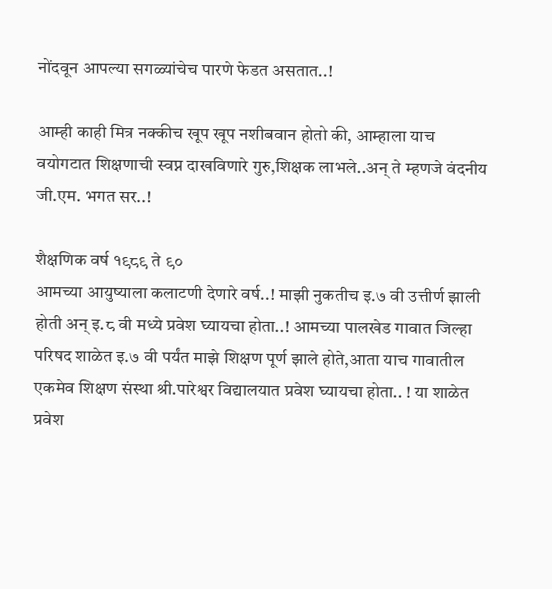नोंदवून आपल्या सगळ्यांचेच पारणे फेडत असतात..!

आम्ही काही मित्र नक्कीच खूप खूप नशीबवान होतो की, आम्हाला याच वयोगटात शिक्षणाची स्वप्न दाखविणारे गुरु,शिक्षक लाभले..अन् ते म्हणजे वंदनीय जी.एम. भगत सर..!

शैक्षणिक वर्ष १९८९ ते ९०
आमच्या आयुष्याला कलाटणी देणारे वर्ष..! माझी नुकतीच इ.७ वी उत्तीर्ण झाली होती अन् इ.८ वी मध्ये प्रवेश घ्यायचा होता..! आमच्या पालखेड गावात जिल्हा परिषद शाळेत इ.७ वी पर्यंत माझे शिक्षण पूर्ण झाले होते,आता याच गावातील एकमेव शिक्षण संस्था श्री.पारेश्वर विद्यालयात प्रवेश घ्यायचा होता.. ! या शाळेत प्रवेश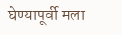घेण्यापूर्वी मला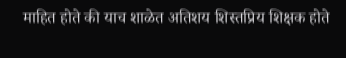माहित होते की याच शाळेत अतिशय शिस्तप्रिय शिक्षक होते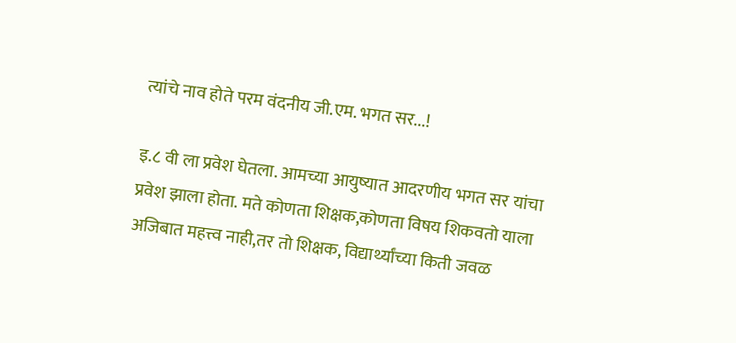त्यांचे नाव होते परम वंदनीय जी.एम. भगत सर...!

इ.८ वी ला प्रवेश घेतला. आमच्या आयुष्यात आदरणीय भगत सर यांचा प्रवेश झाला होता. मते कोणता शिक्षक,कोणता विषय शिकवतो याला अजिबात महत्त्व नाही,तर तो शिक्षक, विद्यार्थ्यांच्या किती जवळ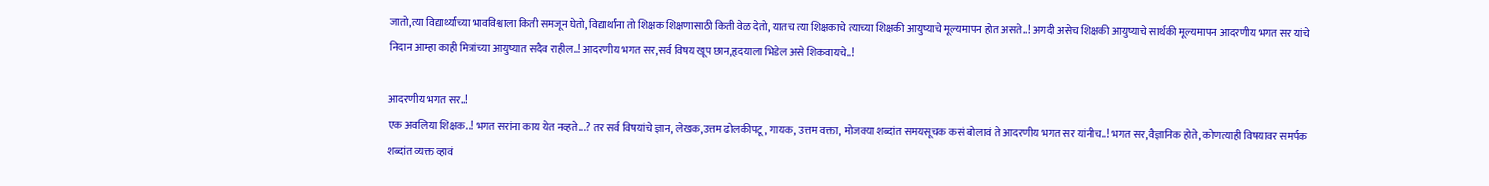जातो,त्या विद्यार्थ्यांच्या भावविश्वाला किती समजून घेतो, विद्यार्थांना तो शिक्षक शिक्षणासाठी किती वेळ देतो, यातच त्या शिक्षकाचे त्याच्या शिक्षकी आयुष्याचे मूल्यमापन होत असते..! अगदी असेच शिक्षकी आयुष्याचे सार्थकी मूल्यमापन आदरणीय भगत सर यांचे निदान आम्हा काही मित्रांच्या आयुष्यात सदैव राहील..! आदरणीय भगत सर,सर्व विषय खूप छान,हृदयाला भिडेल असे शिकवायचे..!

आदरणीय भगत सर..!
एक अवलिया शिक्षक..! भगत सरांना काय येत नव्हते...? तर सर्व विषयांचे ज्ञान, लेखक,उत्तम ढोलकीपटू , गायक, उत्तम वक्ता, मोजक्या शब्दांत समयसूचक कसं बोलावं ते आदरणीय भगत सर यांनीच..! भगत सर,वैज्ञानिक होते, कोणत्याही विषयावर समर्पक शब्दांत व्यक्त व्हावं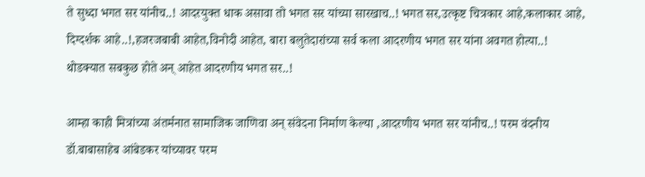ते सुध्दा भगत सर यांनीच..! आदरयुक्त धाक असावा तो भगत सर यांच्या सारखाच..! भगत सर,उत्कृष्ट चित्रकार आहे,कलाकार आहे, दिग्दर्शक आहे..!,हजरजबाबी आहेत,विनोदी आहेत, बारा बलुतेदारांच्या सर्व कला आदरणीय भगत सर यांना अवगत होत्या..! थोडक्यात सबकुछ होते अन् आहेत आदरणीय भगत सर..!

आम्हा काही मित्रांच्या अंतर्मनात सामाजिक जाणिवा अन् संवेदना निर्माण केल्या ,आदरणीय भगत सर यांनीच..! परम वंदनीय डॉ.बाबासाहेब आंबेडकर यांच्यावर परम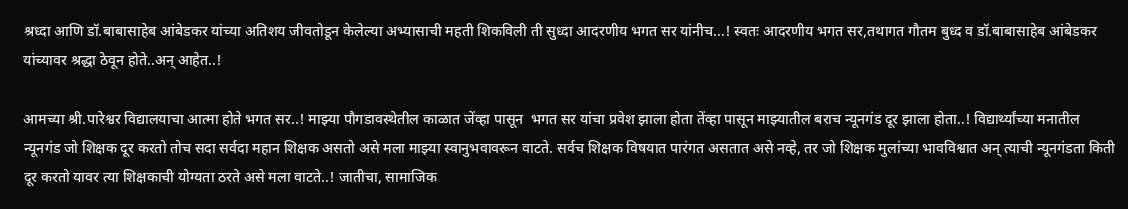श्रध्दा आणि डॉ.बाबासाहेब आंबेडकर यांच्या अतिशय जीवतोडून केलेल्या अभ्यासाची महती शिकविली ती सुध्दा आदरणीय भगत सर यांनीच...! स्वतः आदरणीय भगत सर,तथागत गौतम बुध्द व डॉ.बाबासाहेब आंबेडकर यांच्यावर श्रद्धा ठेवून होते..अन् आहेत..!

आमच्या श्री.पारेश्वर विद्यालयाचा आत्मा होते भगत सर..! माझ्या पौगडावस्थेतील काळात जेंव्हा पासून  भगत सर यांचा प्रवेश झाला होता तेंव्हा पासून माझ्यातील बराच न्यूनगंड दूर झाला होता..! विद्यार्थ्यांच्या मनातील न्यूनगंड जो शिक्षक दूर करतो तोच सदा सर्वदा महान शिक्षक असतो असे मला माझ्या स्वानुभवावरून वाटते. सर्वच शिक्षक विषयात पारंगत असतात असे नव्हे, तर जो शिक्षक मुलांच्या भावविश्वात अन् त्याची न्यूनगंडता किती दूर करतो यावर त्या शिक्षकाची योग्यता ठरते असे मला वाटते..! जातीचा, सामाजिक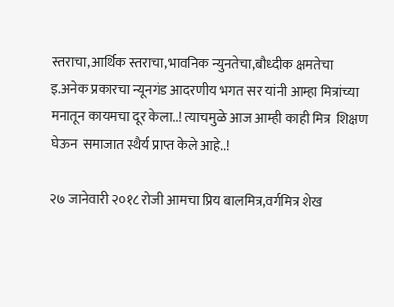स्तराचा,आर्थिक स्तराचा,भावनिक न्युनतेचा,बौध्दीक क्षमतेचा इ.अनेक प्रकारचा न्यूनगंड आदरणीय भगत सर यांनी आम्हा मित्रांच्या मनातून कायमचा दूर केला..! त्याचमुळे आज आम्ही काही मित्र  शिक्षण घेऊन  समाजात स्थैर्य प्राप्त केले आहे..!

२७ जानेवारी २०१८ रोजी आमचा प्रिय बालमित्र,वर्गमित्र शेख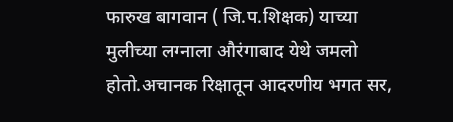फारुख बागवान ( जि.प.शिक्षक) याच्या मुलीच्या लग्नाला औरंगाबाद येथे जमलो होतो.अचानक रिक्षातून आदरणीय भगत सर,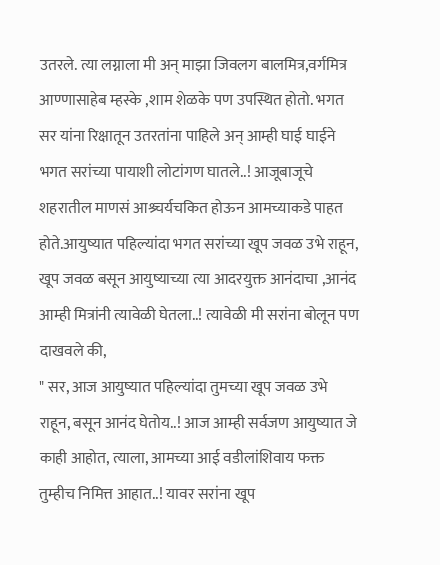उतरले. त्या लग्नाला मी अन् माझा जिवलग बालमित्र,वर्गमित्र आण्णासाहेब म्हस्के ,शाम शेळके पण उपस्थित होतो. भगत सर यांना रिक्षातून उतरतांना पाहिले अन् आम्ही घाई घाईने भगत सरांच्या पायाशी लोटांगण घातले..! आजूबाजूचे शहरातील माणसं आश्र्चर्यचकित होऊन आमच्याकडे पाहत होते.आयुष्यात पहिल्यांदा भगत सरांच्या खूप जवळ उभे राहून, खूप जवळ बसून आयुष्याच्या त्या आदरयुक्त आनंदाचा ,आनंद आम्ही मित्रांनी त्यावेळी घेतला..! त्यावेळी मी सरांना बोलून पण दाखवले की,
" सर, आज आयुष्यात पहिल्यांदा तुमच्या खूप जवळ उभे राहून, बसून आनंद घेतोय..! आज आम्ही सर्वजण आयुष्यात जे काही आहोत, त्याला, आमच्या आई वडीलांशिवाय फक्त तुम्हीच निमित्त आहात..! यावर सरांना खूप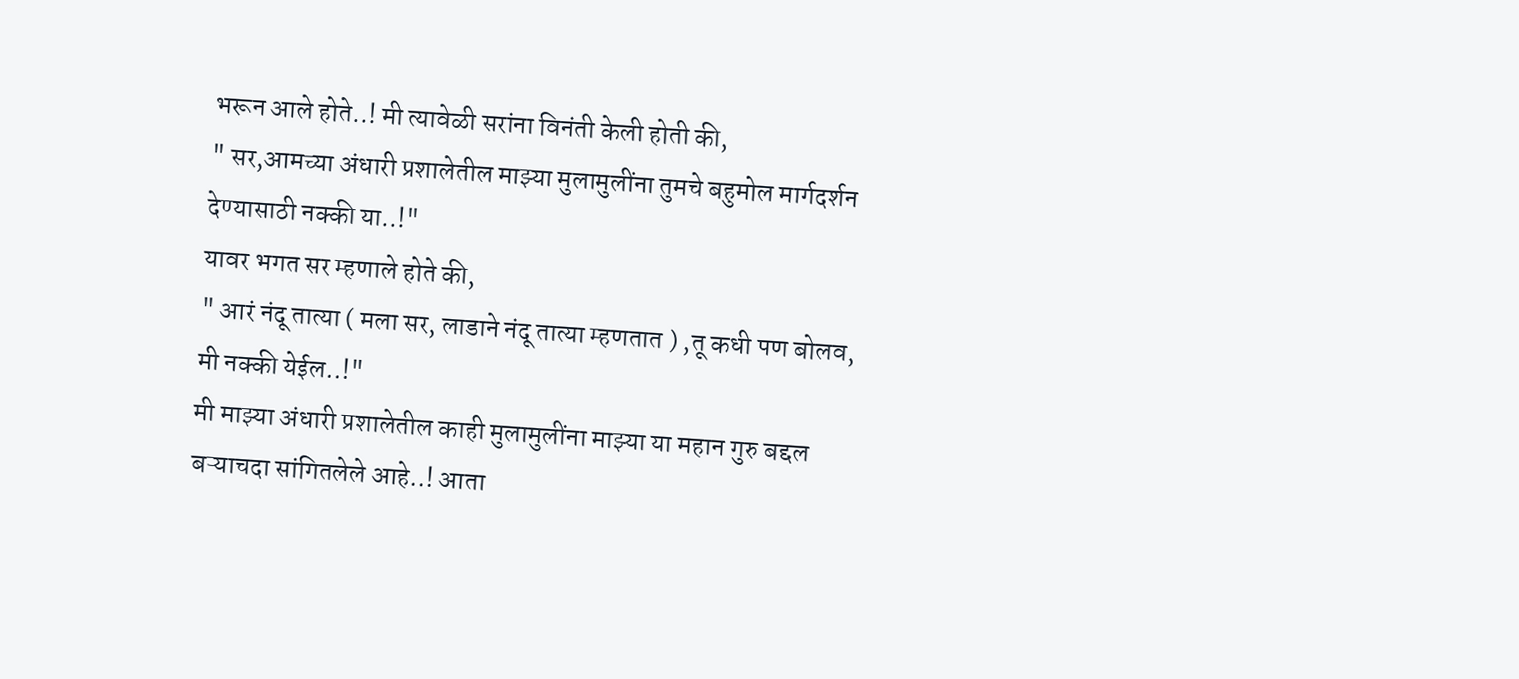भरून आले होते..! मी त्यावेळी सरांना विनंती केली होती की,
" सर,आमच्या अंधारी प्रशालेतील माझ्या मुलामुलींना तुमचे बहुमोल मार्गदर्शन देण्यासाठी नक्की या..!"
यावर भगत सर म्हणाले होते की,
" आरं नंदू तात्या ( मला सर, लाडाने नंदू तात्या म्हणतात ) ,तू कधी पण बोलव, मी नक्की येईल..!"
मी माझ्या अंधारी प्रशालेतील काही मुलामुलींना माझ्या या महान गुरु बद्दल बऱ्याचदा सांगितलेले आहे..! आता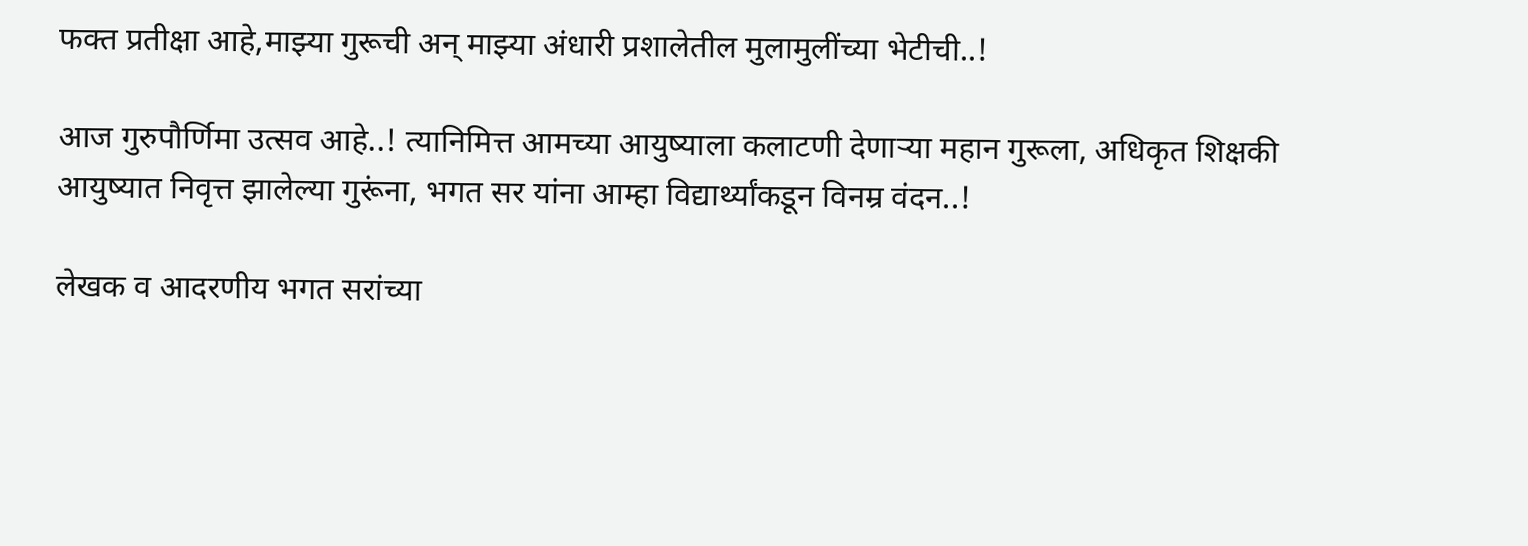फक्त प्रतीक्षा आहे,माझ्या गुरूची अन् माझ्या अंधारी प्रशालेतील मुलामुलींच्या भेटीची..!

आज गुरुपौर्णिमा उत्सव आहे..! त्यानिमित्त आमच्या आयुष्याला कलाटणी देणाऱ्या महान गुरूला, अधिकृत शिक्षकी आयुष्यात निवृत्त झालेल्या गुरूंना, भगत सर यांना आम्हा विद्यार्थ्यांकडून विनम्र वंदन..!

लेखक व आदरणीय भगत सरांच्या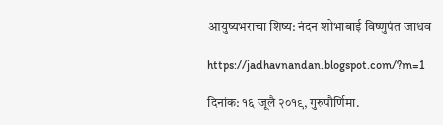आयुष्यभराचा शिष्य: नंदन शोभाबाई विष्णुपंत जाधव

https://jadhavnandan.blogspot.com/?m=1

दिनांक: १६ जूलै २०१९, गुरुपौर्णिमा.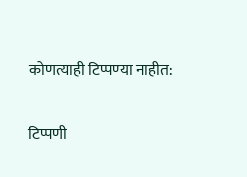कोणत्याही टिप्पण्‍या नाहीत:

टिप्पणी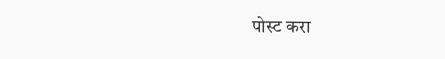पोस्ट करा